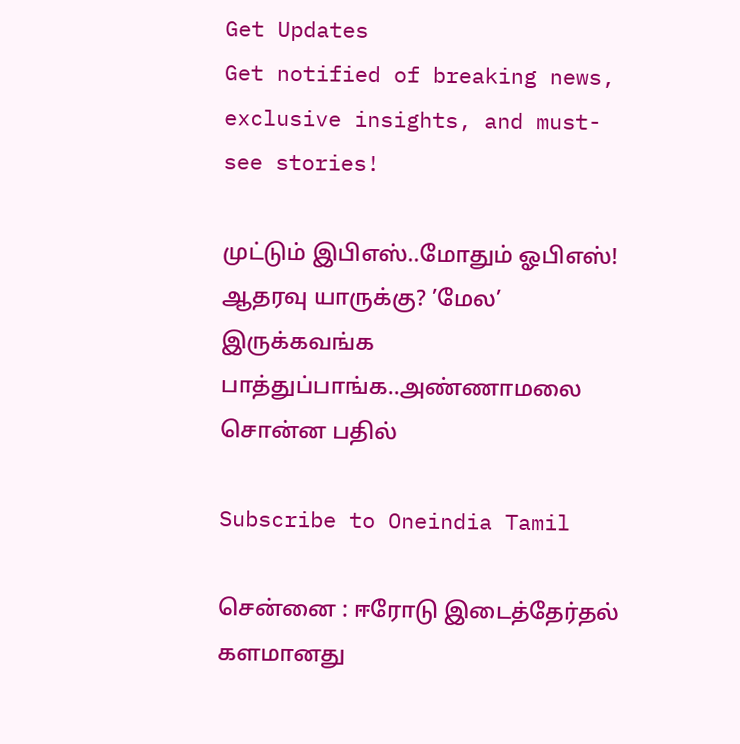Get Updates
Get notified of breaking news, exclusive insights, and must-see stories!

முட்டும் இபிஎஸ்..மோதும் ஓபிஎஸ்! ஆதரவு யாருக்கு? ’மேல’ இருக்கவங்க பாத்துப்பாங்க..அண்ணாமலை சொன்ன பதில்

Subscribe to Oneindia Tamil

சென்னை : ஈரோடு இடைத்தேர்தல் களமானது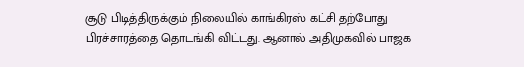சூடு பிடித்திருக்கும் நிலையில் காங்கிரஸ் கட்சி தற்போது பிரச்சாரத்தை தொடங்கி விட்டது. ஆனால் அதிமுகவில் பாஜக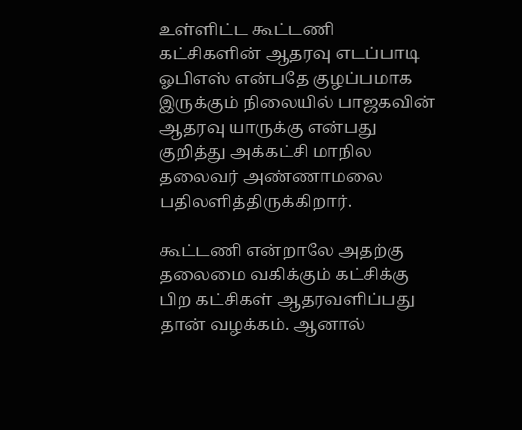உள்ளிட்ட கூட்டணி கட்சிகளின் ஆதரவு எடப்பாடி ஓபிஎஸ் என்பதே குழப்பமாக இருக்கும் நிலையில் பாஜகவின் ஆதரவு யாருக்கு என்பது குறித்து அக்கட்சி மாநில தலைவர் அண்ணாமலை பதிலளித்திருக்கிறார்.

கூட்டணி என்றாலே அதற்கு தலைமை வகிக்கும் கட்சிக்கு பிற கட்சிகள் ஆதரவளிப்பது தான் வழக்கம். ஆனால்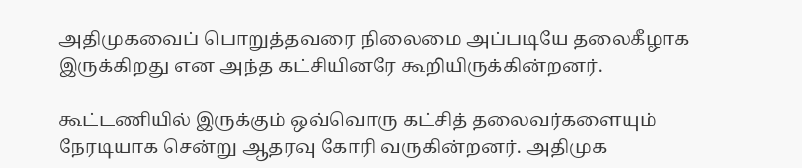அதிமுகவைப் பொறுத்தவரை நிலைமை அப்படியே தலைகீழாக இருக்கிறது என அந்த கட்சியினரே கூறியிருக்கின்றனர்.

கூட்டணியில் இருக்கும் ஒவ்வொரு கட்சித் தலைவர்களையும் நேரடியாக சென்று ஆதரவு கோரி வருகின்றனர். அதிமுக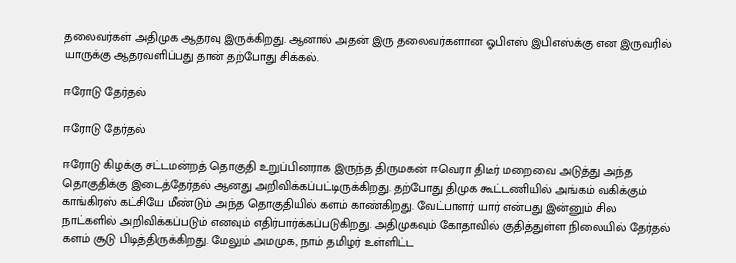தலைவர்கள் அதிமுக ஆதரவு இருக்கிறது. ஆனால் அதன் இரு தலைவர்களான ஓபிஎஸ் இபிஎஸ்க்கு என இருவரில் யாருக்கு ஆதரவளிப்பது தான் தற்போது சிக்கல்.

ஈரோடு தேர்தல்

ஈரோடு தேர்தல்

ஈரோடு கிழக்கு சட்டமன்றத் தொகுதி உறுப்பினராக இருந்த திருமகன் ஈவெரா திடீர் மறைவை அடுத்து அந்த தொகுதிக்கு இடைத்தேர்தல் ஆனது அறிவிக்கப்பட்டிருக்கிறது. தற்போது திமுக கூட்டணியில் அங்கம் வகிக்கும் காங்கிரஸ் கட்சியே மீண்டும் அந்த தொகுதியில் களம் காண்கிறது. வேட்பாளர் யார் என்பது இன்னும் சில நாட்களில் அறிவிக்கப்படும் எனவும் எதிர்பார்க்கப்படுகிறது. அதிமுகவும் கோதாவில் குதித்துள்ள நிலையில் தேர்தல் களம் சூடு பிடித்திருக்கிறது. மேலும் அமமுக, நாம் தமிழர் உள்ளிட்ட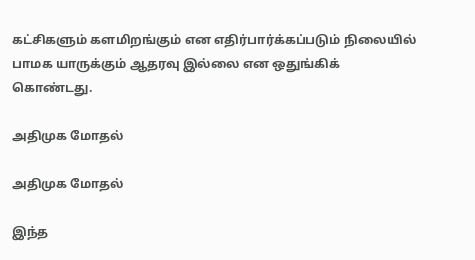கட்சிகளும் களமிறங்கும் என எதிர்பார்க்கப்படும் நிலையில் பாமக யாருக்கும் ஆதரவு இல்லை என ஒதுங்கிக் கொண்டது.

அதிமுக மோதல்

அதிமுக மோதல்

இந்த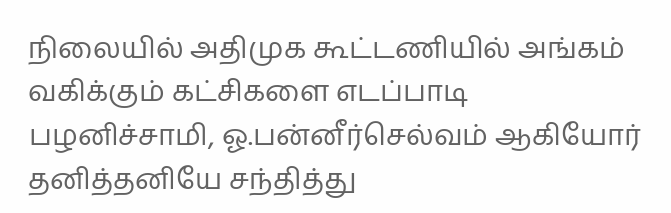நிலையில் அதிமுக கூட்டணியில் அங்கம் வகிக்கும் கட்சிகளை எடப்பாடி பழனிச்சாமி, ஓ.பன்னீர்செல்வம் ஆகியோர் தனித்தனியே சந்தித்து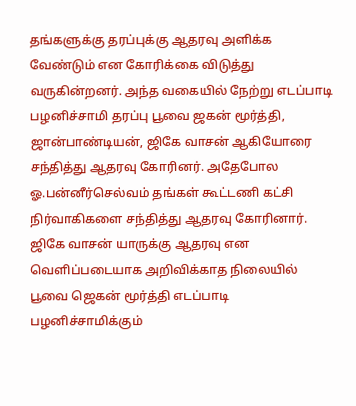தங்களுக்கு தரப்புக்கு ஆதரவு அளிக்க வேண்டும் என கோரிக்கை விடுத்து வருகின்றனர். அந்த வகையில் நேற்று எடப்பாடி பழனிச்சாமி தரப்பு பூவை ஜகன் மூர்த்தி, ஜான்பாண்டியன், ஜிகே வாசன் ஆகியோரை சந்தித்து ஆதரவு கோரினர். அதேபோல ஓ.பன்னீர்செல்வம் தங்கள் கூட்டணி கட்சி நிர்வாகிகளை சந்தித்து ஆதரவு கோரினார். ஜிகே வாசன் யாருக்கு ஆதரவு என வெளிப்படையாக அறிவிக்காத நிலையில் பூவை ஜெகன் மூர்த்தி எடப்பாடி பழனிச்சாமிக்கும்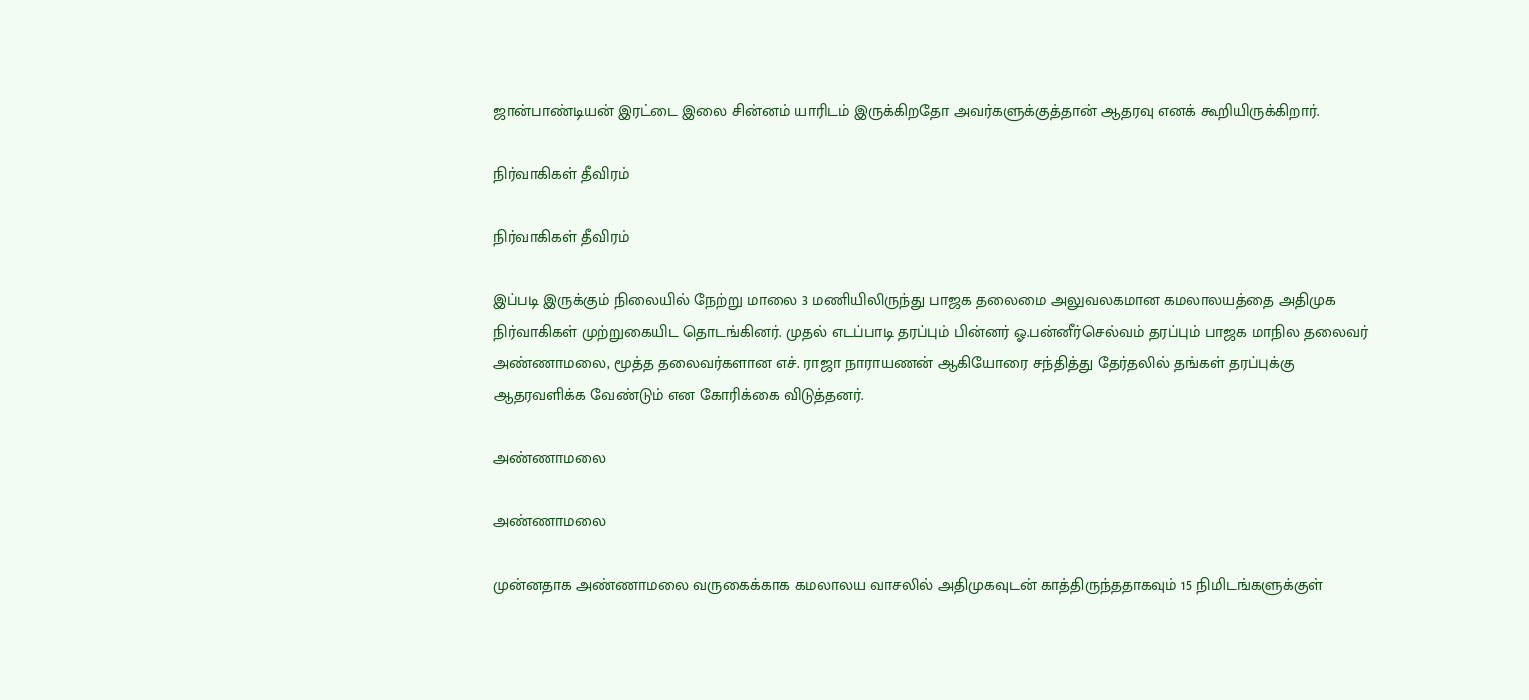ஜான்பாண்டியன் இரட்டை இலை சின்னம் யாரிடம் இருக்கிறதோ அவர்களுக்குத்தான் ஆதரவு எனக் கூறியிருக்கிறார்.

நிர்வாகிகள் தீவிரம்

நிர்வாகிகள் தீவிரம்

இப்படி இருக்கும் நிலையில் நேற்று மாலை 3 மணியிலிருந்து பாஜக தலைமை அலுவலகமான கமலாலயத்தை அதிமுக நிர்வாகிகள் முற்றுகையிட தொடங்கினர். முதல் எடப்பாடி தரப்பும் பின்னர் ஓ.பன்னீர்செல்வம் தரப்பும் பாஜக மாநில தலைவர் அண்ணாமலை, மூத்த தலைவர்களான எச். ராஜா நாராயணன் ஆகியோரை சந்தித்து தேர்தலில் தங்கள் தரப்புக்கு ஆதரவளிக்க வேண்டும் என கோரிக்கை விடுத்தனர்.

அண்ணாமலை

அண்ணாமலை

முன்னதாக அண்ணாமலை வருகைக்காக கமலாலய வாசலில் அதிமுகவுடன் காத்திருந்ததாகவும் 15 நிமிடங்களுக்குள்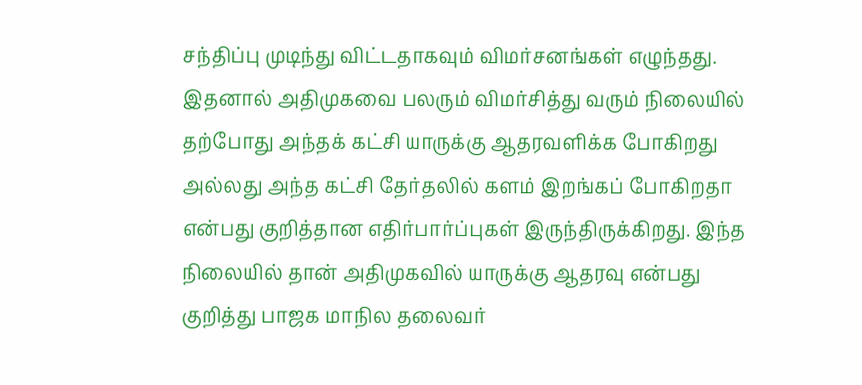சந்திப்பு முடிந்து விட்டதாகவும் விமர்சனங்கள் எழுந்தது. இதனால் அதிமுகவை பலரும் விமர்சித்து வரும் நிலையில் தற்போது அந்தக் கட்சி யாருக்கு ஆதரவளிக்க போகிறது அல்லது அந்த கட்சி தேர்தலில் களம் இறங்கப் போகிறதா என்பது குறித்தான எதிர்பார்ப்புகள் இருந்திருக்கிறது. இந்த நிலையில் தான் அதிமுகவில் யாருக்கு ஆதரவு என்பது குறித்து பாஜக மாநில தலைவர்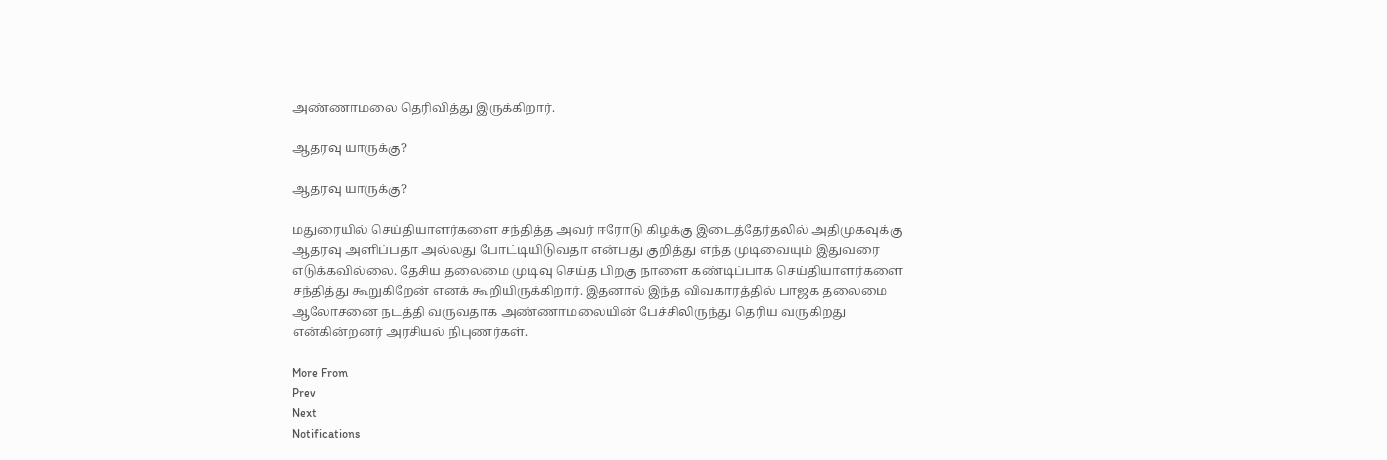அண்ணாமலை தெரிவித்து இருக்கிறார்.

ஆதரவு யாருக்கு?

ஆதரவு யாருக்கு?

மதுரையில் செய்தியாளர்களை சந்தித்த அவர் ஈரோடு கிழக்கு இடைத்தேர்தலில் அதிமுகவுக்கு ஆதரவு அளிப்பதா அல்லது போட்டியிடுவதா என்பது குறித்து எந்த முடிவையும் இதுவரை எடுக்கவில்லை. தேசிய தலைமை முடிவு செய்த பிறகு நாளை கண்டிப்பாக செய்தியாளர்களை சந்தித்து கூறுகிறேன் எனக் கூறியிருக்கிறார். இதனால் இந்த விவகாரத்தில் பாஜக தலைமை ஆலோசனை நடத்தி வருவதாக அண்ணாமலையின் பேச்சிலிருந்து தெரிய வருகிறது என்கின்றனர் அரசியல் நிபுணர்கள்.

More From
Prev
Next
Notifications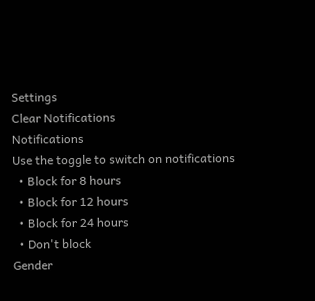Settings
Clear Notifications
Notifications
Use the toggle to switch on notifications
  • Block for 8 hours
  • Block for 12 hours
  • Block for 24 hours
  • Don't block
Gender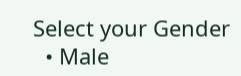Select your Gender
  • Male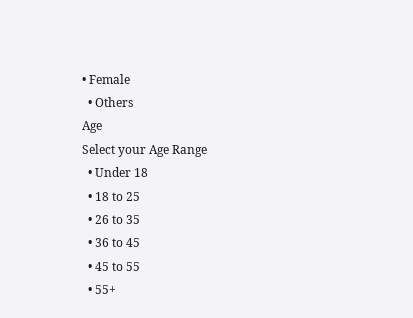• Female
  • Others
Age
Select your Age Range
  • Under 18
  • 18 to 25
  • 26 to 35
  • 36 to 45
  • 45 to 55
  • 55+